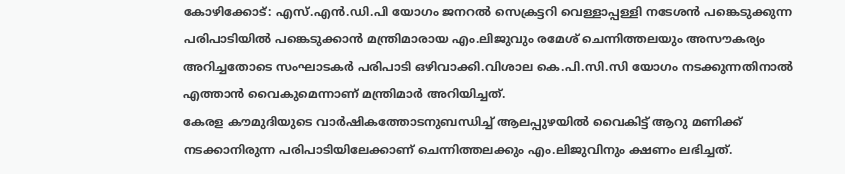കോഴിക്കോട്: എസ്.എൻ.ഡി.പി യോഗം ജനറൽ സെക്രട്ടറി വെള്ളാപ്പള്ളി നടേശൻ പങ്കെടുക്കുന്ന പരിപാടിയിൽ പങ്കെടുക്കാൻ മന്ത്രിമാരായ എം.ലിജുവും രമേശ് ചെന്നിത്തലയും അസൗകര്യം അറിച്ചതോടെ സംഘാടകർ പരിപാടി ഒഴിവാക്കി.വിശാല കെ.പി.സി.സി യോഗം നടക്കുന്നതിനാൽ എത്താൻ വൈകുമെന്നാണ് മന്ത്രിമാർ അറിയിച്ചത്.
കേരള കൗമുദിയുടെ വാർഷികത്തോടനുബന്ധിച്ച് ആലപ്പുഴയിൽ വൈകിട്ട് ആറു മണിക്ക് നടക്കാനിരുന്ന പരിപാടിയിലേക്കാണ് ചെന്നിത്തലക്കും എം.ലിജുവിനും ക്ഷണം ലഭിച്ചത്.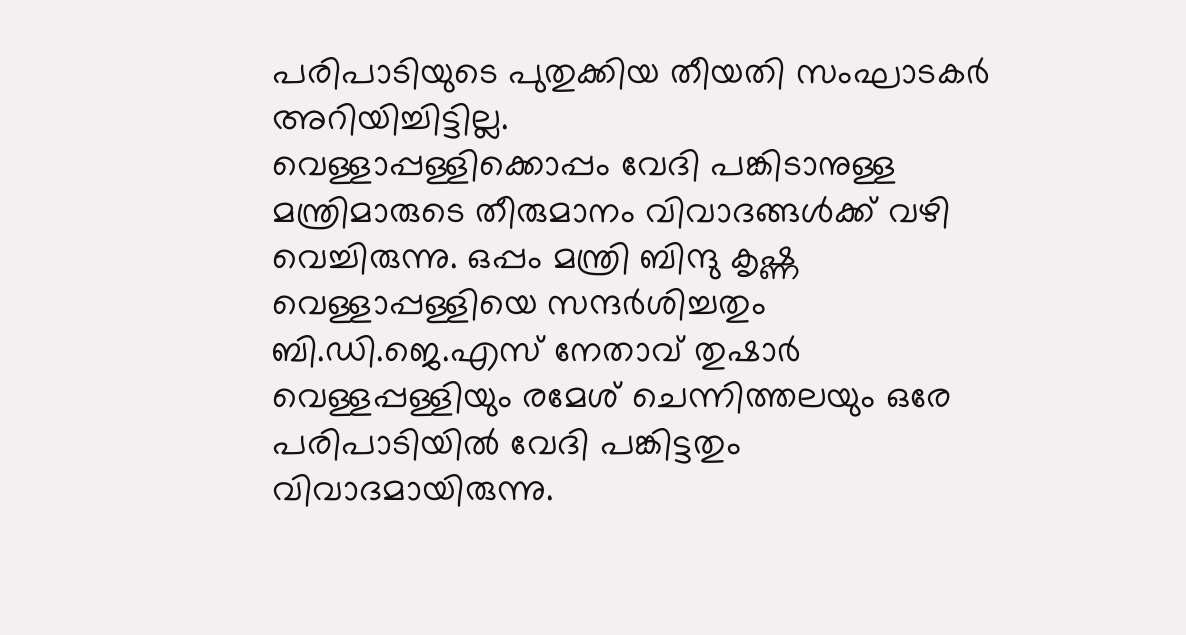പരിപാടിയുടെ പുതുക്കിയ തീയതി സംഘാടകർ അറിയിച്ചിട്ടില്ല.
വെള്ളാപ്പള്ളിക്കൊപ്പം വേദി പങ്കിടാനുള്ള മന്ത്രിമാരുടെ തീരുമാനം വിവാദങ്ങൾക്ക് വഴി വെച്ചിരുന്നു. ഒപ്പം മന്ത്രി ബിന്ദു കൃഷ്ണ വെള്ളാപ്പള്ളിയെ സന്ദർശിച്ചതും ബി.ഡി.ജെ.എസ് നേതാവ് തുഷാർ വെള്ളപ്പള്ളിയും രമേശ് ചെന്നിത്തലയും ഒരേ പരിപാടിയിൽ വേദി പങ്കിട്ടതും വിവാദമായിരുന്നു.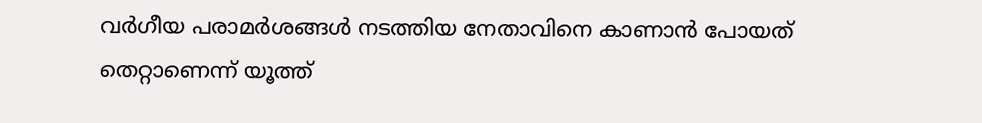വർഗീയ പരാമർശങ്ങൾ നടത്തിയ നേതാവിനെ കാണാൻ പോയത് തെറ്റാണെന്ന് യൂത്ത്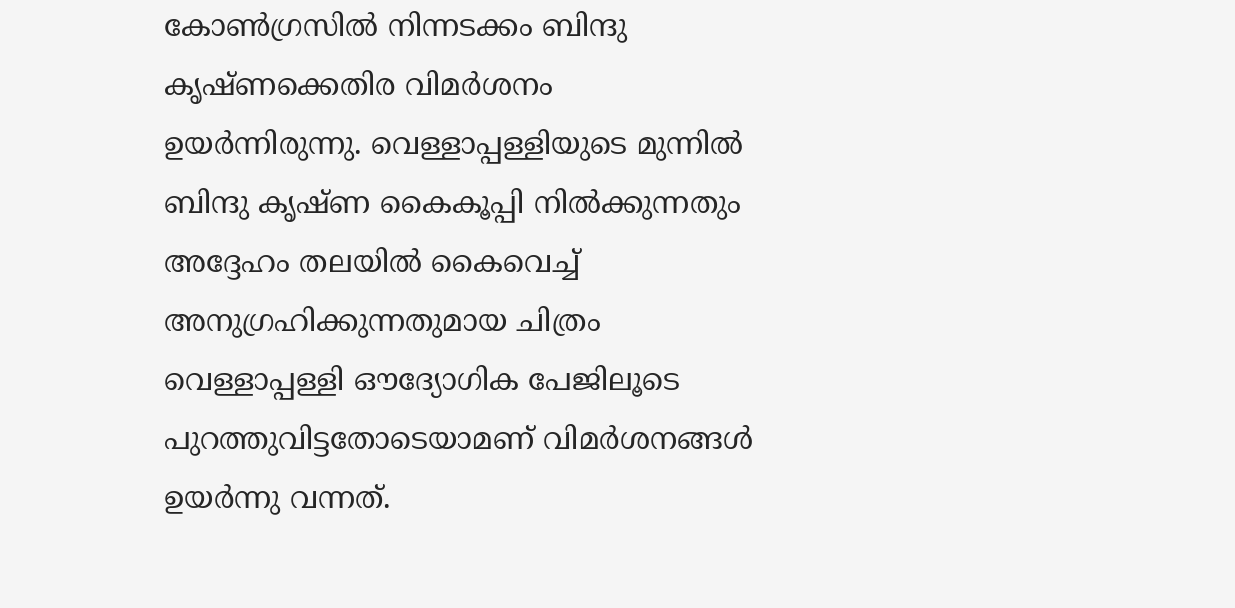കോൺഗ്രസിൽ നിന്നടക്കം ബിന്ദു കൃഷ്ണക്കെതിര വിമർശനം ഉയർന്നിരുന്നു. വെള്ളാപ്പള്ളിയുടെ മുന്നിൽ ബിന്ദു കൃഷ്ണ കൈകൂപ്പി നിൽക്കുന്നതും അദ്ദേഹം തലയിൽ കൈവെച്ച് അനുഗ്രഹിക്കുന്നതുമായ ചിത്രം വെള്ളാപ്പള്ളി ഔദ്യോഗിക പേജിലൂടെ പുറത്തുവിട്ടതോടെയാമണ് വിമർശനങ്ങൾ ഉയർന്നു വന്നത്.